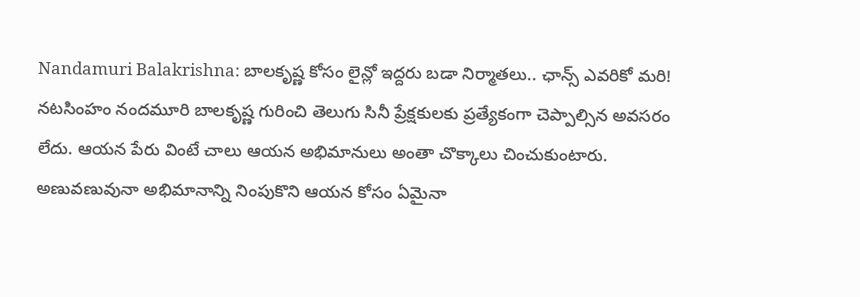Nandamuri Balakrishna: బాలకృష్ణ కోసం లైన్లో ఇద్దరు బడా నిర్మాతలు.. ఛాన్స్ ఎవరికో మరి!
నటసింహం నందమూరి బాలకృష్ణ గురించి తెలుగు సినీ ప్రేక్షకులకు ప్రత్యేకంగా చెప్పాల్సిన అవసరం లేదు. ఆయన పేరు వింటే చాలు ఆయన అభిమానులు అంతా చొక్కాలు చించుకుంటారు. అణువణువునా అభిమానాన్ని నింపుకొని ఆయన కోసం ఏమైనా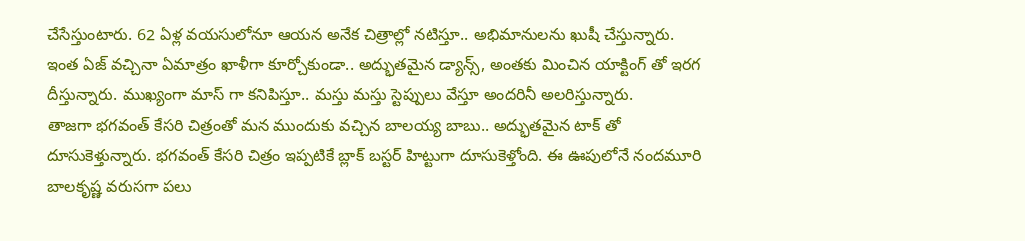చేసేస్తుంటారు. 62 ఏళ్ల వయసులోనూ ఆయన అనేక చిత్రాల్లో నటిస్తూ.. అభిమానులను ఖుషీ చేస్తున్నారు. ఇంత ఏజ్ వచ్చినా ఏమాత్రం ఖాళీగా కూర్చోకుండా.. అద్భుతమైన డ్యాన్స్, అంతకు మించిన యాక్టింగ్ తో ఇరగ దీస్తున్నారు. ముఖ్యంగా మాస్ గా కనిపిస్తూ.. మస్తు మస్తు స్టెప్పులు వేస్తూ అందరినీ అలరిస్తున్నారు.
తాజగా భగవంత్ కేసరి చిత్రంతో మన ముందుకు వచ్చిన బాలయ్య బాబు.. అద్భుతమైన టాక్ తో దూసుకెళ్తున్నారు. భగవంత్ కేసరి చిత్రం ఇప్పటికే బ్లాక్ బస్టర్ హిట్టుగా దూసుకెళ్తోంది. ఈ ఊపులోనే నందమూరి బాలకృష్ణ వరుసగా పలు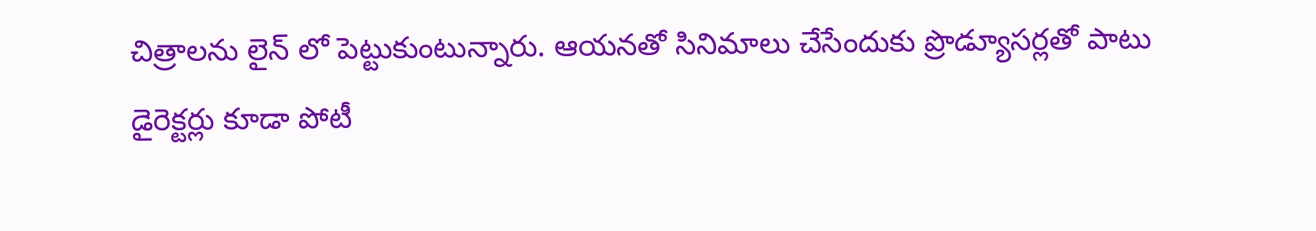చిత్రాలను లైన్ లో పెట్టుకుంటున్నారు. ఆయనతో సినిమాలు చేసేందుకు ప్రొడ్యూసర్లతో పాటు డైరెక్టర్లు కూడా పోటీ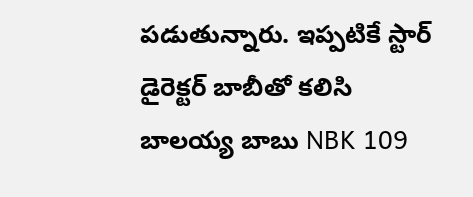పడుతున్నారు. ఇప్పటికే స్టార్ డైరెక్టర్ బాబీతో కలిసి బాలయ్య బాబు NBK 109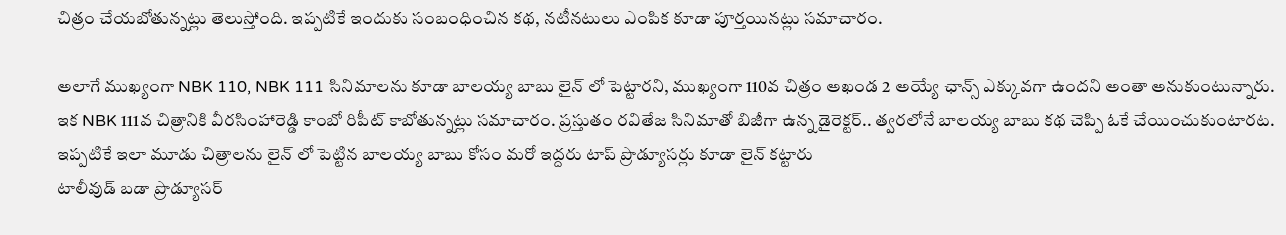చిత్రం చేయబోతున్నట్లు తెలుస్తోంది. ఇప్పటికే ఇందుకు సంబంధించిన కథ, నటీనటులు ఎంపిక కూడా పూర్తయినట్లు సమాచారం.

అలాగే ముఖ్యంగా NBK 110, NBK 111 సినిమాలను కూడా బాలయ్య బాబు లైన్ లో పెట్టారని, ముఖ్యంగా 110వ చిత్రం అఖండ 2 అయ్యే ఛాన్స్ ఎక్కువగా ఉందని అంతా అనుకుంటున్నారు. ఇక NBK 111వ చిత్రానికి వీరసింహారెడ్డి కాంబో రిపీట్ కాబోతున్నట్లు సమాచారం. ప్రస్తుతం రవితేజ సినిమాతో బిజీగా ఉన్న డైరెక్టర్.. త్వరలోనే బాలయ్య బాబు కథ చెప్పి ఓకే చేయించుకుంటారట. ఇప్పటికే ఇలా మూడు చిత్రాలను లైన్ లో పెట్టిన బాలయ్య బాబు కోసం మరో ఇద్దరు టాప్ ప్రొడ్యూసర్లు కూడా లైన్ కట్టారు
టాలీవుడ్ బడా ప్రొడ్యూసర్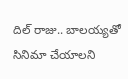దిల్ రాజు.. బాలయ్యతో సినిమా చేయాలని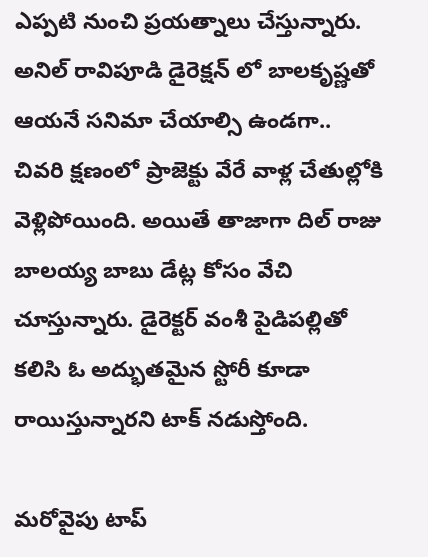ఎప్పటి నుంచి ప్రయత్నాలు చేస్తున్నారు. అనిల్ రావిపూడి డైరెక్షన్ లో బాలకృష్ణతో ఆయనే సనిమా చేయాల్సి ఉండగా.. చివరి క్షణంలో ప్రాజెక్టు వేరే వాళ్ల చేతుల్లోకి వెళ్లిపోయింది. అయితే తాజాగా దిల్ రాజు బాలయ్య బాబు డేట్ల కోసం వేచి చూస్తున్నారు. డైరెక్టర్ వంశీ పైడిపల్లితో కలిసి ఓ అద్భుతమైన స్టోరీ కూడా రాయిస్తున్నారని టాక్ నడుస్తోంది.

మరోవైపు టాప్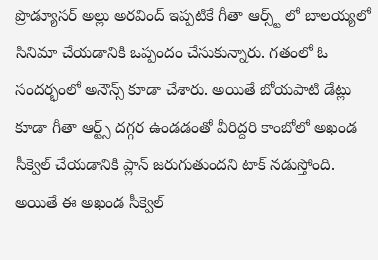ప్రొడ్యూసర్ అల్లు అరవింద్ ఇప్పటికే గీతా ఆర్స్ట్ లో బాలయ్యలో సినిమా చేయడానికి ఒప్పందం చేసుకున్నారు. గతంలో ఓ సందర్భంలో అనౌన్స్ కూడా చేశారు. అయితే బోయపాటి డేట్లు కూడా గీతా ఆర్ట్స్ దగ్గర ఉండడంతో వీరిద్దరి కాంబోలో అఖండ సీక్వెల్ చేయడానికి ప్లాన్ జరుగుతుందని టాక్ నడుస్తోంది. అయితే ఈ అఖండ సీక్వెల్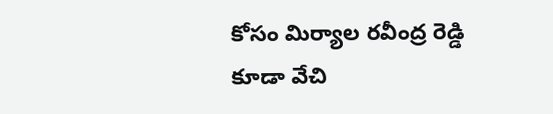కోసం మిర్యాల రవీంద్ర రెడ్డి కూడా వేచి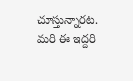చూస్తున్నారట. మరి ఈ ఇద్దరి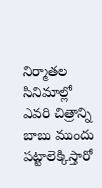నిర్మాతల సినిమాల్లో ఎవరి చిత్రాన్ని బాబు ముందు పట్టాలెక్కిస్తారో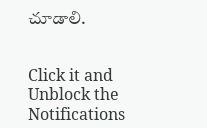చూడాలి.


Click it and Unblock the Notifications